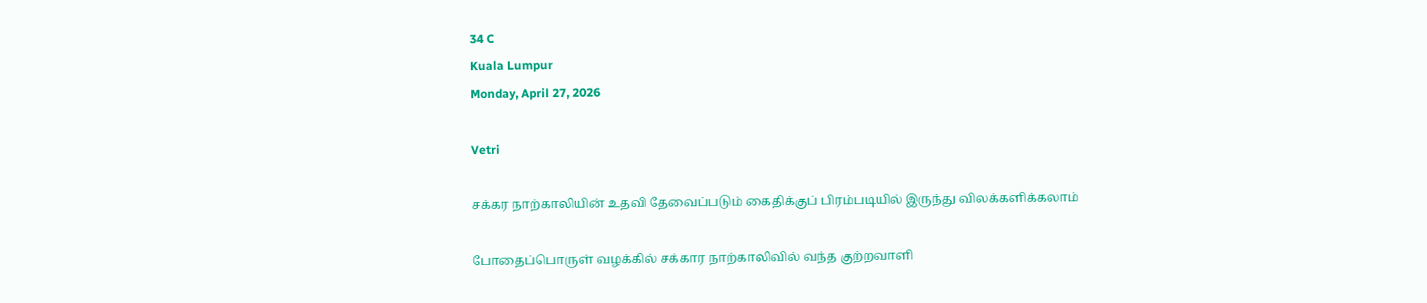34 C
Kuala Lumpur
Monday, April 27, 2026

Vetri

சக்கர நாற்காலியின் உதவி தேவைப்படும் கைதிக்குப் பிரம்படியில் இருந்து விலக்களிக்கலாம்

போதைப்பொருள் வழக்கில் சக்கார நாற்காலிவில் வந்த குற்றவாளி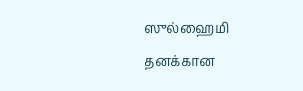ஸுல்ஹைமி தனக்கான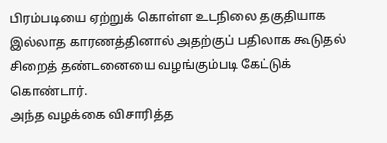பிரம்படியை ஏற்றுக் கொள்ள உடநிலை தகுதியாக இல்லாத காரணத்தினால் அதற்குப் பதிலாக கூடுதல் சிறைத் தண்டனையை வழங்கும்படி கேட்டுக் கொண்டார்.
அந்த வழக்கை விசாரித்த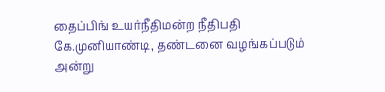தைப்பிங் உயர்நீதிமன்ற நீதிபதி கே.முனியாண்டி, தண்டனை வழங்கப்படும் அன்று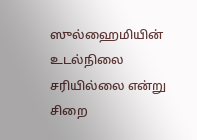ஸுல்ஹைமியின் உடல்நிலை சரியில்லை என்று சிறை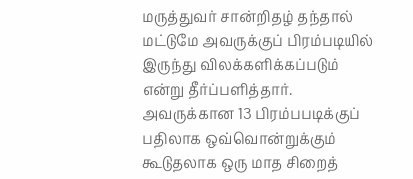மருத்துவர் சான்றிதழ் தந்தால் மட்டுமே அவருக்குப் பிரம்படியில் இருந்து விலக்களிக்கப்படும் என்று தீர்ப்பளித்தார்.
அவருக்கான 13 பிரம்பபடிக்குப் பதிலாக ஒவ்வொன்றுக்கும் கூடுதலாக ஒரு மாத சிறைத்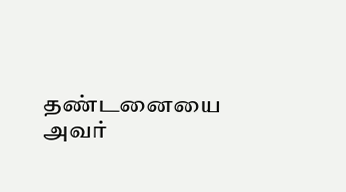தண்டனையை அவர்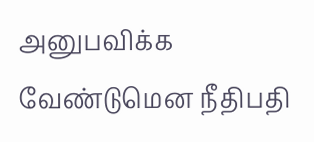அனுபவிக்க வேண்டுமென நீதிபதி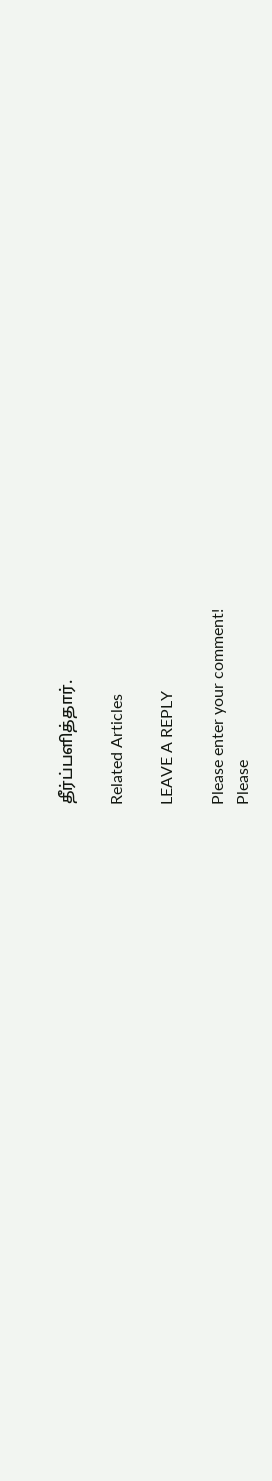தீர்ப்பளித்தார்.

Related Articles

LEAVE A REPLY

Please enter your comment!
Please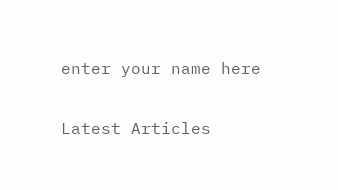enter your name here

Latest Articles